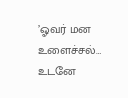’ஓவர் மன உளைச்சல்… உடனே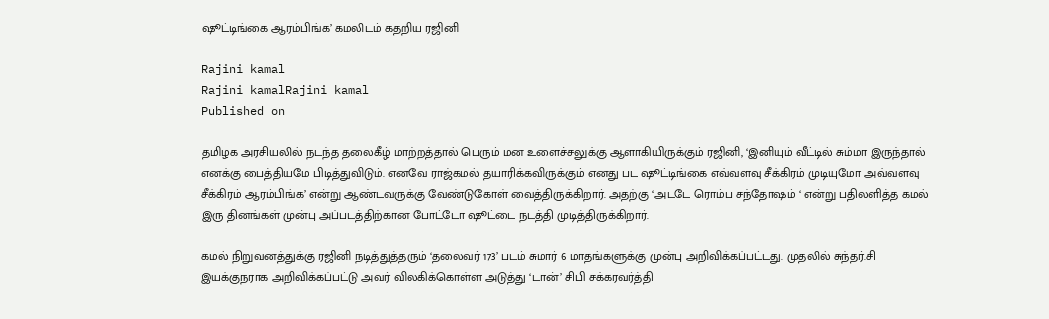ஷூட்டிங்கை ஆரம்பிங்க’ கமலிடம் கதறிய ரஜினி

Rajini kamal
Rajini kamalRajini kamal
Published on

தமிழக அரசியலில் நடந்த தலைகீழ் மாற்றத்தால் பெரும் மன உளைச்சலுக்கு ஆளாகியிருக்கும் ரஜினி, ‘இனியும் வீட்டில் சும்மா இருந்தால் எனக்கு பைத்தியமே பிடித்துவிடும். எனவே ராஜ்கமல் தயாரிக்கவிருக்கும் எனது பட ஷூட்டிங்கை எவ்வளவு சீக்கிரம் முடியுமோ அவ்வளவு சீக்கிரம் ஆரம்பிங்க’ என்று ஆண்டவருக்கு வேண்டுகோள் வைத்திருக்கிறார். அதற்கு ‘அடடே ரொம்ப சந்தோஷம் ‘ என்று பதிலளித்த கமல் இரு தினங்கள் முன்பு அப்படத்திற்கான போட்டோ ஷூட்டை நடத்தி முடித்திருக்கிறார்.

கமல் நிறுவனத்துக்கு ரஜினி நடித்துத்தரும் ‘தலைவர் 173’ படம் சுமார் 6 மாதங்களுக்கு முன்பு அறிவிக்கப்பட்டது. முதலில் சுந்தர்.சி இயக்குநராக அறிவிக்கப்பட்டு அவர் விலகிக்கொள்ள அடுத்து ‘டான்’ சிபி சக்கரவர்த்தி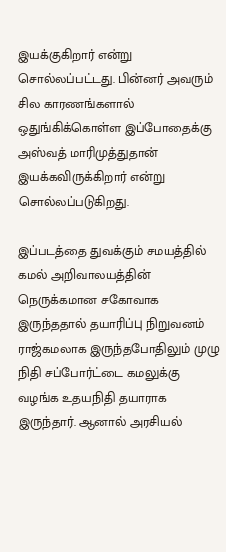இயக்குகிறார் என்று சொல்லப்பட்டது. பின்னர் அவரும் சில காரணங்களால் ஒதுங்கிக்கொள்ள இப்போதைக்கு அஸ்வத் மாரிமுத்துதான் இயக்கவிருக்கிறார் என்று சொல்லப்படுகிறது.

இப்படத்தை துவக்கும் சமயத்தில் கமல் அறிவாலயத்தின் நெருக்கமான சகோவாக இருந்ததால் தயாரிப்பு நிறுவனம் ராஜ்கமலாக இருந்தபோதிலும் முழு நிதி சப்போர்ட்டை கமலுக்கு வழங்க உதயநிதி தயாராக இருந்தார். ஆனால் அரசியல்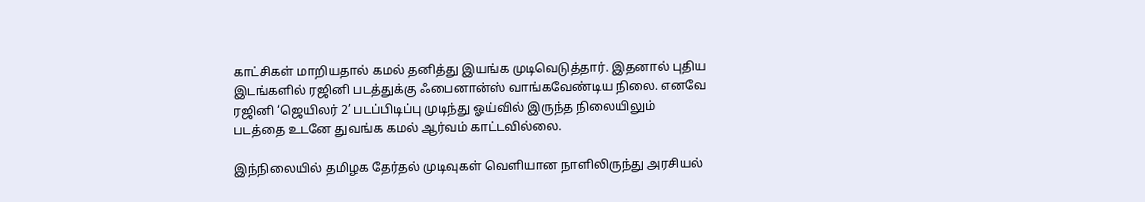காட்சிகள் மாறியதால் கமல் தனித்து இயங்க முடிவெடுத்தார். இதனால் புதிய இடங்களில் ரஜினி படத்துக்கு ஃபைனான்ஸ் வாங்கவேண்டிய நிலை. எனவே ரஜினி ‘ஜெயிலர் 2’ படப்பிடிப்பு முடிந்து ஓய்வில் இருந்த நிலையிலும் படத்தை உடனே துவங்க கமல் ஆர்வம் காட்டவில்லை.

இந்நிலையில் தமிழக தேர்தல் முடிவுகள் வெளியான நாளிலிருந்து அரசியல்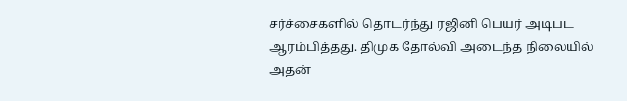சர்ச்சைகளில் தொடர்ந்து ரஜினி பெயர் அடிபட ஆரம்பித்தது. திமுக தோல்வி அடைந்த நிலையில் அதன்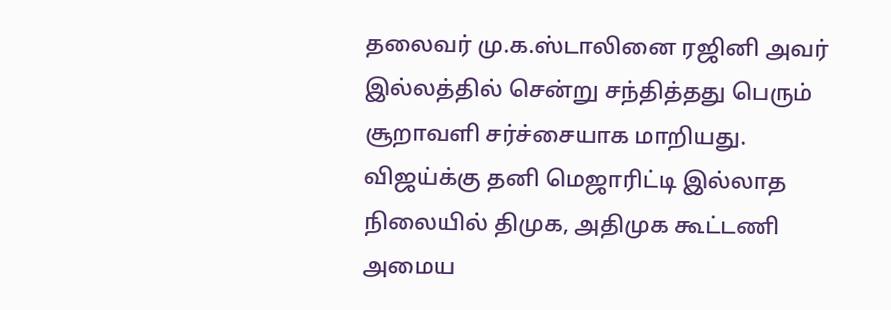தலைவர் மு.க.ஸ்டாலினை ரஜினி அவர் இல்லத்தில் சென்று சந்தித்தது பெரும் சூறாவளி சர்ச்சையாக மாறியது. விஜய்க்கு தனி மெஜாரிட்டி இல்லாத நிலையில் திமுக, அதிமுக கூட்டணி அமைய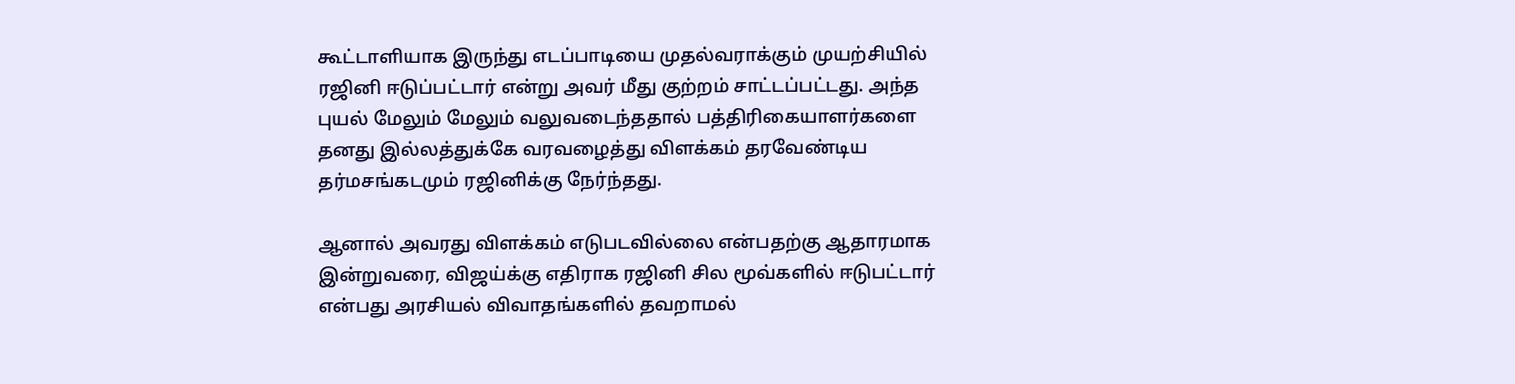கூட்டாளியாக இருந்து எடப்பாடியை முதல்வராக்கும் முயற்சியில் ரஜினி ஈடுப்பட்டார் என்று அவர் மீது குற்றம் சாட்டப்பட்டது. அந்த புயல் மேலும் மேலும் வலுவடைந்ததால் பத்திரிகையாளர்களை தனது இல்லத்துக்கே வரவழைத்து விளக்கம் தரவேண்டிய தர்மசங்கடமும் ரஜினிக்கு நேர்ந்தது.

ஆனால் அவரது விளக்கம் எடுபடவில்லை என்பதற்கு ஆதாரமாக இன்றுவரை, விஜய்க்கு எதிராக ரஜினி சில மூவ்களில் ஈடுபட்டார் என்பது அரசியல் விவாதங்களில் தவறாமல்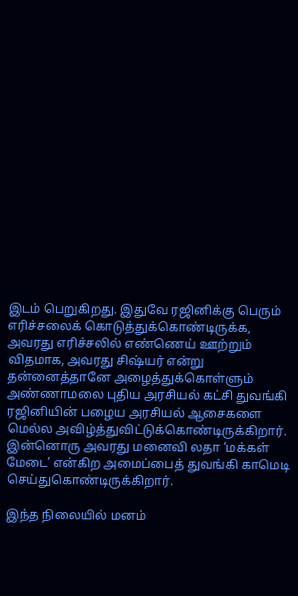இடம் பெறுகிறது. இதுவே ரஜினிக்கு பெரும் எரிச்சலைக் கொடுத்துக்கொண்டிருக்க, அவரது எரிச்சலில் எண்ணெய் ஊற்றும் விதமாக, அவரது சிஷ்யர் என்று தன்னைத்தானே அழைத்துக்கொள்ளும் அண்ணாமலை புதிய அரசியல் கட்சி துவங்கி ரஜினியின் பழைய அரசியல் ஆசைகளை மெல்ல அவிழ்த்துவிட்டுக்கொண்டிருக்கிறார். இன்னொரு அவரது மனைவி லதா ‘மக்கள் மேடை’ என்கிற அமைப்பைத் துவங்கி காமெடி செய்துகொண்டிருக்கிறார்.

இந்த நிலையில் மனம்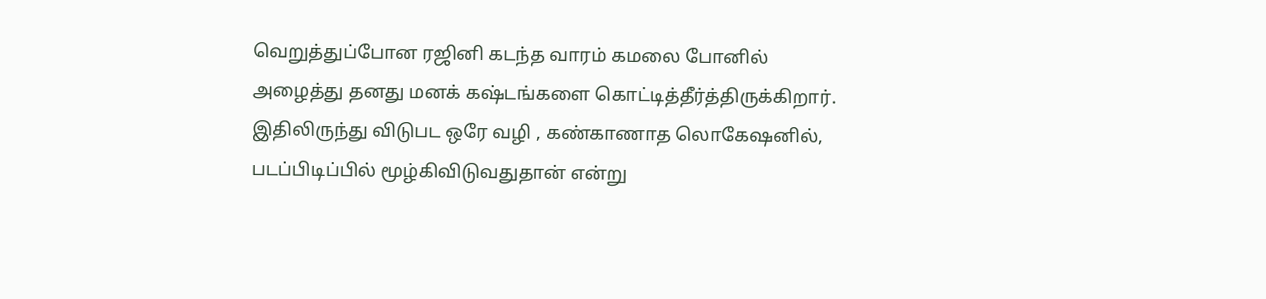வெறுத்துப்போன ரஜினி கடந்த வாரம் கமலை போனில் அழைத்து தனது மனக் கஷ்டங்களை கொட்டித்தீர்த்திருக்கிறார். இதிலிருந்து விடுபட ஒரே வழி , கண்காணாத லொகேஷனில், படப்பிடிப்பில் மூழ்கிவிடுவதுதான் என்று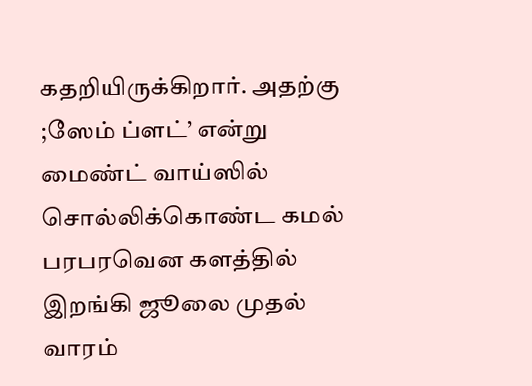கதறியிருக்கிறார். அதற்கு ;ஸேம் ப்ளட்’ என்று மைண்ட் வாய்ஸில் சொல்லிக்கொண்ட கமல் பரபரவென களத்தில் இறங்கி ஜூலை முதல் வாரம்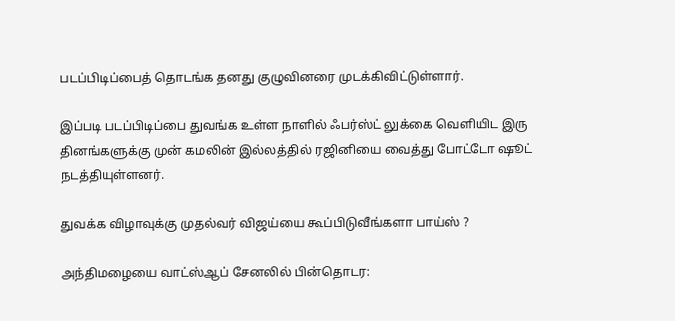படப்பிடிப்பைத் தொடங்க தனது குழுவினரை முடக்கிவிட்டுள்ளார்.

இப்படி படப்பிடிப்பை துவங்க உள்ள நாளில் ஃபர்ஸ்ட் லுக்கை வெளியிட இரு தினங்களுக்கு முன் கமலின் இல்லத்தில் ரஜினியை வைத்து போட்டோ ஷூட் நடத்தியுள்ளனர்.

துவக்க விழாவுக்கு முதல்வர் விஜய்யை கூப்பிடுவீங்களா பாய்ஸ் ?

அந்திமழையை வாட்ஸ்ஆப் சேனலில் பின்தொடர: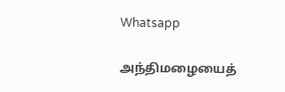Whatsapp

அந்திமழையைத்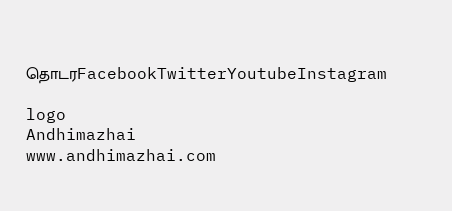தொடரFacebookTwitterYoutubeInstagram

logo
Andhimazhai
www.andhimazhai.com